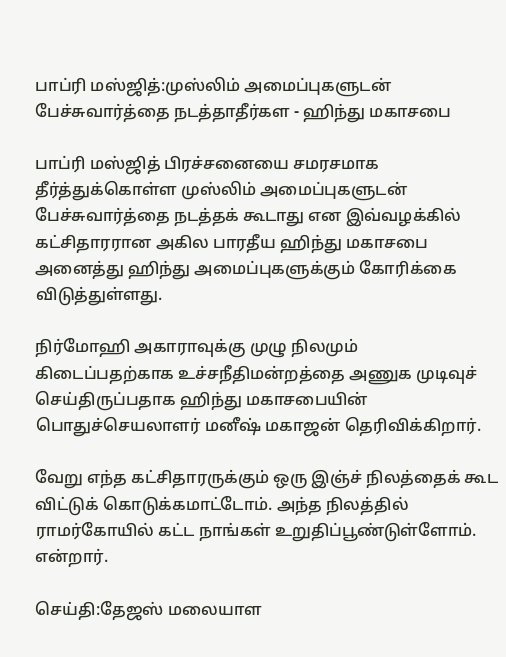பாப்ரி மஸ்ஜித்:முஸ்லிம் அமைப்புகளுடன் பேச்சுவார்த்தை நடத்தாதீர்கள - ஹிந்து மகாசபை

பாப்ரி மஸ்ஜித் பிரச்சனையை சமரசமாக தீர்த்துக்கொள்ள முஸ்லிம் அமைப்புகளுடன் பேச்சுவார்த்தை நடத்தக் கூடாது என இவ்வழக்கில் கட்சிதாரரான அகில பாரதீய ஹிந்து மகாசபை அனைத்து ஹிந்து அமைப்புகளுக்கும் கோரிக்கை விடுத்துள்ளது.

நிர்மோஹி அகாராவுக்கு முழு நிலமும் கிடைப்பதற்காக உச்சநீதிமன்றத்தை அணுக முடிவுச் செய்திருப்பதாக ஹிந்து மகாசபையின் பொதுச்செயலாளர் மனீஷ் மகாஜன் தெரிவிக்கிறார்.

வேறு எந்த கட்சிதாரருக்கும் ஒரு இஞ்ச் நிலத்தைக் கூட விட்டுக் கொடுக்கமாட்டோம். அந்த நிலத்தில் ராமர்கோயில் கட்ட நாங்கள் உறுதிப்பூண்டுள்ளோம். என்றார்.

செய்தி:தேஜஸ் மலையாள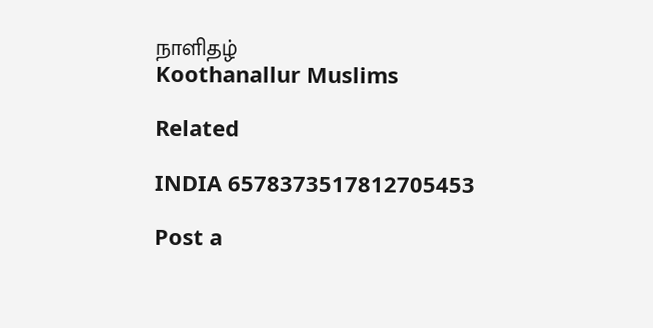நாளிதழ்
Koothanallur Muslims

Related

INDIA 6578373517812705453

Post a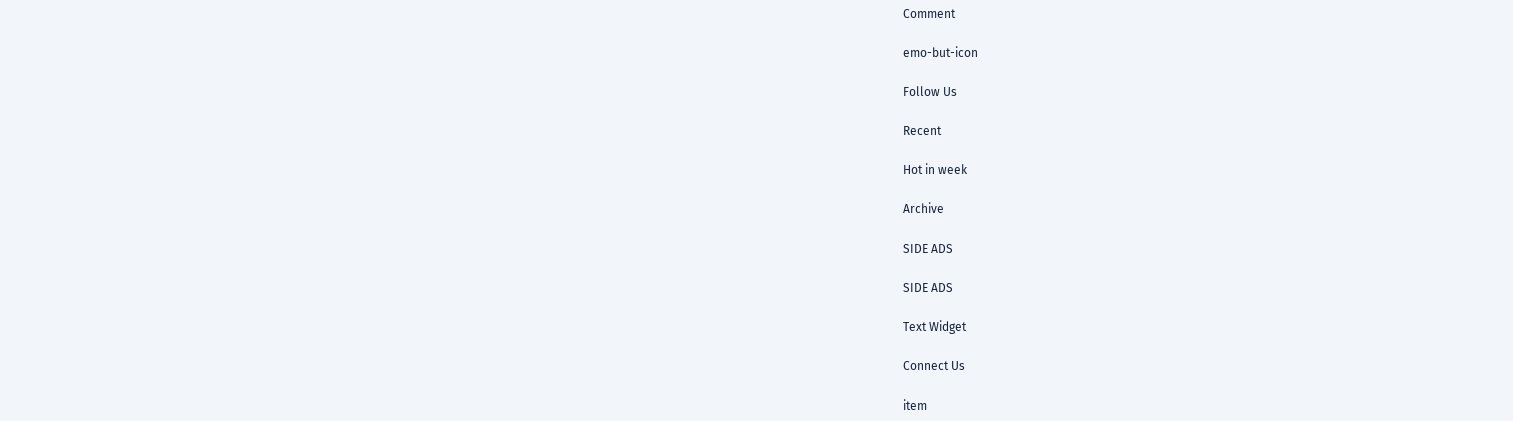Comment

emo-but-icon

Follow Us

Recent

Hot in week

Archive

SIDE ADS

SIDE ADS

Text Widget

Connect Us

item